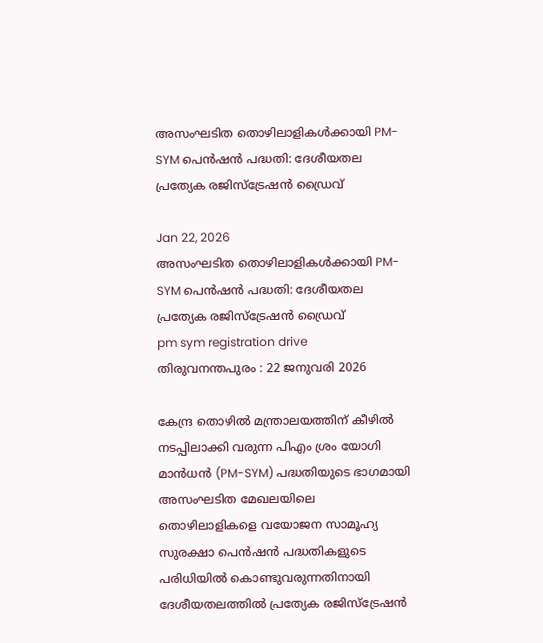അസംഘടിത തൊഴിലാളികൾക്കായി PM-SYM പെൻഷൻ പദ്ധതി: ദേശീയതല പ്രത്യേക രജിസ്‌ട്രേഷൻ ഡ്രൈവ്

Jan 22, 2026
അസംഘടിത തൊഴിലാളികൾക്കായി PM-SYM പെൻഷൻ പദ്ധതി: ദേശീയതല പ്രത്യേക രജിസ്‌ട്രേഷൻ ഡ്രൈവ്
pm sym registration drive
തിരുവനന്തപുരം : 22 ജനുവരി 2026

കേന്ദ്ര തൊഴിൽ മന്ത്രാലയത്തിന് കീഴിൽ നടപ്പിലാക്കി വരുന്ന പിഎം ശ്രം യോഗി മാൻധൻ (PM-SYM) പദ്ധതിയുടെ ഭാഗ‌മായി അസംഘടിത മേഖലയിലെ തൊഴിലാളികളെ വയോജന സാമൂഹ്യ സുരക്ഷാ പെൻഷൻ പദ്ധതികളുടെ പരിധിയിൽ കൊണ്ടുവരുന്നതിനായി ദേശീയതലത്തിൽ പ്രത്യേക രജിസ്ട്രേഷൻ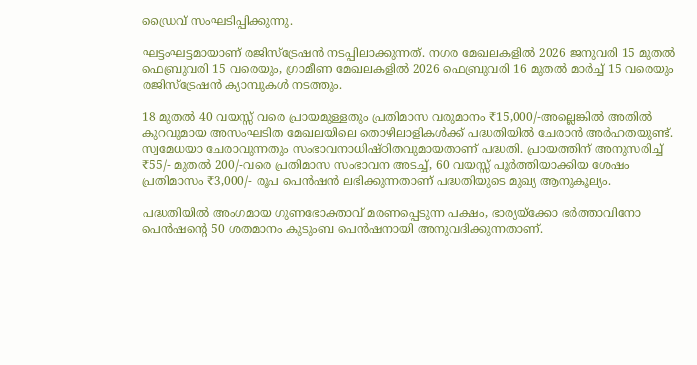ഡ്രൈവ് സംഘടിപ്പിക്കുന്നു.

ഘട്ടംഘട്ടമായാണ് രജിസ്ട്രേഷൻ നടപ്പിലാക്കുന്നത്. നഗര മേഖലകളിൽ 2026 ജനുവരി 15 മുതൽ ഫെബ്രുവരി 15 വരെയും, ഗ്രാമീണ മേഖലകളിൽ 2026 ഫെബ്രുവരി 16 മുതൽ മാർച്ച് 15 വരെയും രജിസ്ട്രേഷൻ ക്യാമ്പുകൾ നടത്തും.

18 മുതൽ 40 വയസ്സ് വരെ പ്രായമുള്ളതും പ്രതിമാസ വരുമാനം ₹15,000/-അല്ലെങ്കിൽ അതിൽ കുറവുമായ അസംഘടിത മേഖലയിലെ തൊഴിലാളികൾക്ക് പദ്ധതിയിൽ ചേരാൻ അർഹതയുണ്ട്. സ്വമേധയാ ചേരാവുന്നതും സംഭാവനാധിഷ്‌ഠിതവുമായതാണ് പദ്ധതി. പ്രായത്തിന് അനുസരിച്ച് ₹55/- മുതൽ 200/-വരെ പ്രതിമാസ സംഭാവന അടച്ച്, 60 വയസ്സ് പൂർത്തിയാക്കിയ ശേഷം പ്രതിമാസം ₹3,000/- രൂപ പെൻഷൻ ലഭിക്കുന്നതാണ് പദ്ധതിയുടെ മുഖ്യ ആനുകൂല്യം.

പദ്ധതിയിൽ അംഗമായ ഗുണഭോക്താവ് മരണപ്പെടുന്ന പക്ഷം, ഭാര്യയ്ക്കോ ഭർത്താവിനോ പെൻഷന്റെ 50 ശതമാനം കുടുംബ പെൻഷനായി അനുവദിക്കുന്നതാണ്.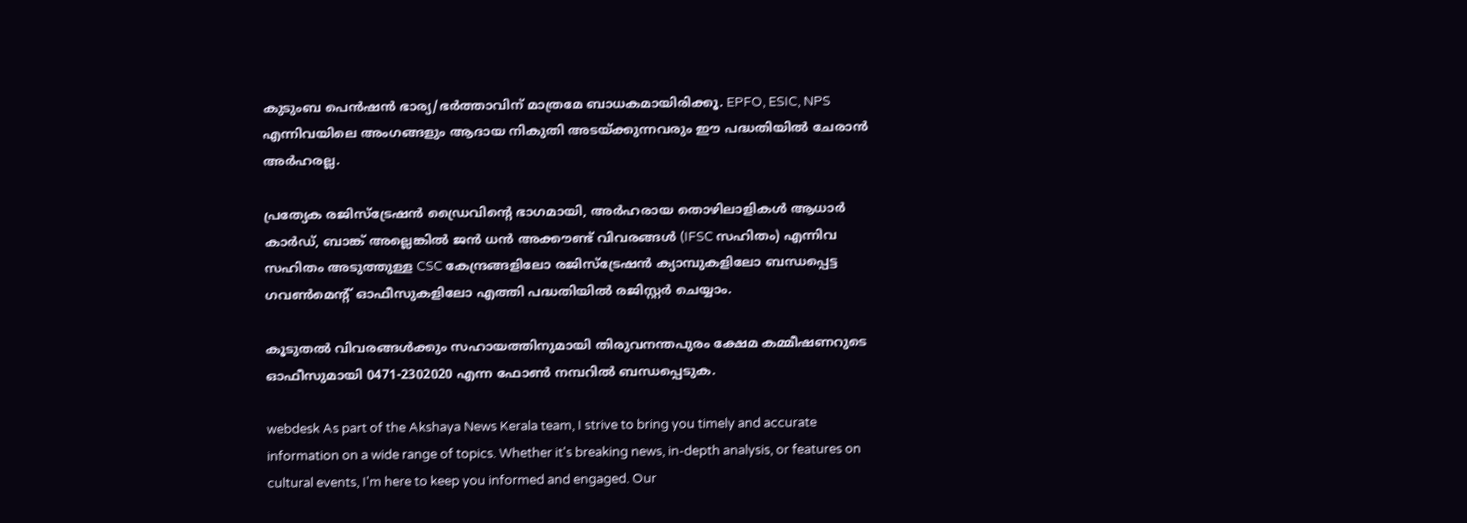കുടുംബ പെൻഷൻ ഭാര്യ/ഭർത്താവിന് മാത്രമേ ബാധകമായിരിക്കൂ. EPFO, ESIC, NPS എന്നിവയിലെ അംഗങ്ങളും ആദായ നികുതി അടയ്ക്കുന്നവരും ഈ പദ്ധതിയിൽ ചേരാൻ അർഹരല്ല.

പ്രത്യേക രജിസ്ട്രേഷൻ ഡ്രൈവിന്റെ ഭാഗമായി, അർഹരായ തൊഴിലാളികൾ ആധാർ കാർഡ്, ബാങ്ക് അല്ലെങ്കിൽ ജൻ ധൻ അക്കൗണ്ട് വിവരങ്ങൾ (IFSC സഹിതം) എന്നിവ സഹിതം അടുത്തുള്ള CSC കേന്ദ്രങ്ങളിലോ രജിസ്ട്രേഷൻ ക്യാമ്പുകളിലോ ബന്ധപ്പെട്ട ഗവൺമെൻ്റ് ഓഫീസുകളിലോ എത്തി പദ്ധതിയിൽ രജിസ്റ്റർ ചെയ്യാം.

കൂടുതൽ വിവരങ്ങൾക്കും സഹായത്തിനുമായി തിരുവനന്തപുരം ക്ഷേമ കമ്മീഷണറുടെ ഓഫീസുമായി 0471-2302020 എന്ന ഫോൺ നമ്പറിൽ ബന്ധപ്പെടുക.

webdesk As part of the Akshaya News Kerala team, I strive to bring you timely and accurate information on a wide range of topics. Whether it's breaking news, in-depth analysis, or features on cultural events, I'm here to keep you informed and engaged. Our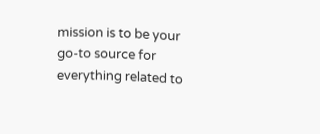mission is to be your go-to source for everything related to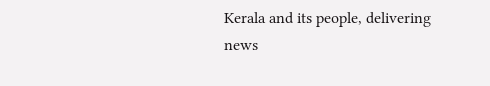Kerala and its people, delivering news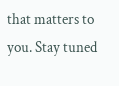that matters to you. Stay tuned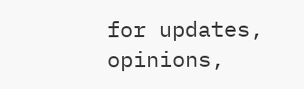for updates, opinions,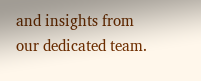and insights from our dedicated team.